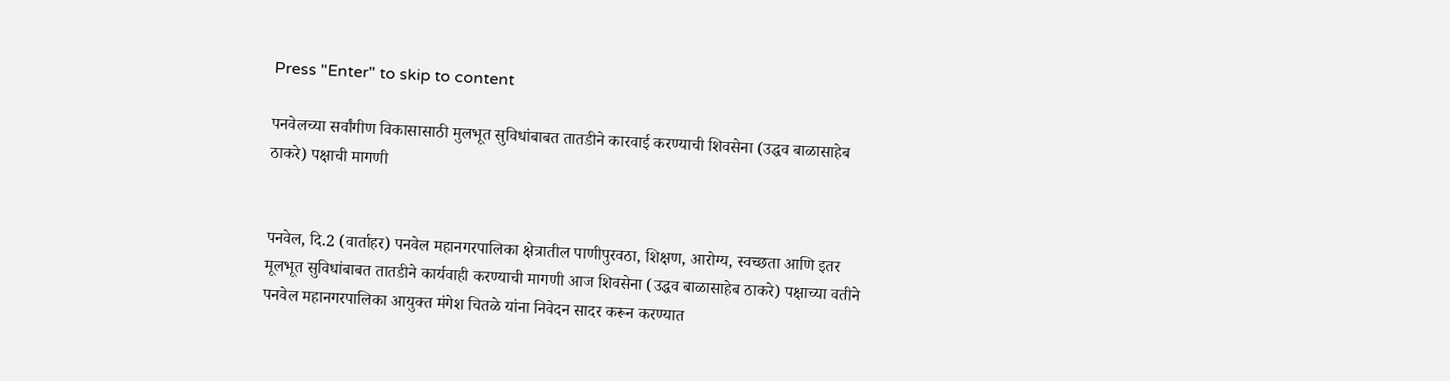Press "Enter" to skip to content

पनवेलच्या सर्वांगीण विकासासाठी मुलभूत सुविधांबाबत तातडीने कारवाई करण्याची शिवसेना (उद्धव बाळासाहेब ठाकरे) पक्षाची मागणी


पनवेल, दि.2 (वार्ताहर) पनवेल महानगरपालिका क्षेत्रातील पाणीपुरवठा, शिक्षण, आरोग्य, स्वच्छता आणि इतर मूलभूत सुविधांबाबत तातडीने कार्यवाही करण्याची मागणी आज शिवसेना (उद्धव बाळासाहेब ठाकरे) पक्षाच्या वतीने पनवेल महानगरपालिका आयुक्त मंगेश चितळे यांना निवेदन सादर करून करण्यात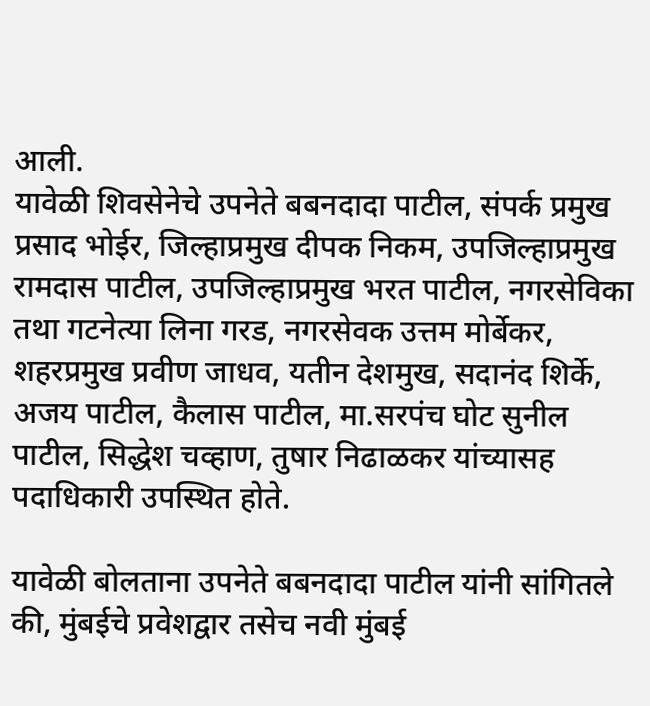आली.
यावेळी शिवसेनेचे उपनेते बबनदादा पाटील, संपर्क प्रमुख प्रसाद भोईर, जिल्हाप्रमुख दीपक निकम, उपजिल्हाप्रमुख रामदास पाटील, उपजिल्हाप्रमुख भरत पाटील, नगरसेविका तथा गटनेत्या लिना गरड, नगरसेवक उत्तम मोर्बेकर, शहरप्रमुख प्रवीण जाधव, यतीन देशमुख, सदानंद शिर्के, अजय पाटील, कैलास पाटील, मा.सरपंच घोट सुनील पाटील, सिद्धेश चव्हाण, तुषार निढाळकर यांच्यासह पदाधिकारी उपस्थित होते.

यावेळी बोलताना उपनेते बबनदादा पाटील यांनी सांगितले की, मुंबईचे प्रवेशद्वार तसेच नवी मुंबई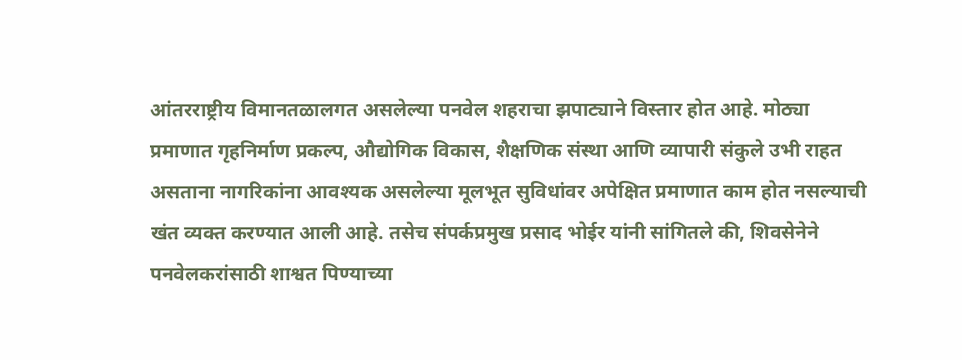आंतरराष्ट्रीय विमानतळालगत असलेल्या पनवेल शहराचा झपाट्याने विस्तार होत आहे. मोठ्या प्रमाणात गृहनिर्माण प्रकल्प, औद्योगिक विकास, शैक्षणिक संस्था आणि व्यापारी संकुले उभी राहत असताना नागरिकांना आवश्यक असलेल्या मूलभूत सुविधांवर अपेक्षित प्रमाणात काम होत नसल्याची खंत व्यक्त करण्यात आली आहे. तसेच संपर्कप्रमुख प्रसाद भोईर यांनी सांगितले की, शिवसेनेने पनवेलकरांसाठी शाश्वत पिण्याच्या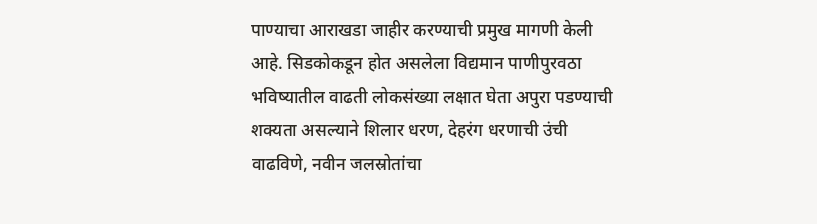पाण्याचा आराखडा जाहीर करण्याची प्रमुख मागणी केली आहे. सिडकोकडून होत असलेला विद्यमान पाणीपुरवठा भविष्यातील वाढती लोकसंख्या लक्षात घेता अपुरा पडण्याची शक्यता असल्याने शिलार धरण, देहरंग धरणाची उंची वाढविणे, नवीन जलस्रोतांचा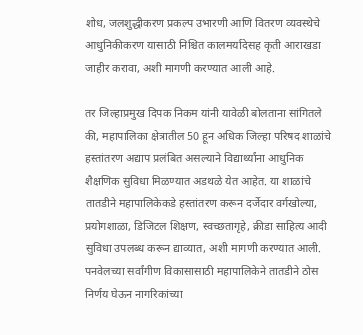शोध, जलशुद्धीकरण प्रकल्प उभारणी आणि वितरण व्यवस्थेचे आधुनिकीकरण यासाठी निश्चित कालमर्यादेसह कृती आराखडा जाहीर करावा, अशी मागणी करण्यात आली आहे.

तर जिल्हाप्रमुख दिपक निकम यांनी यावेळी बोलताना सांगितले की, महापालिका क्षेत्रातील 50 हून अधिक जिल्हा परिषद शाळांचे हस्तांतरण अद्याप प्रलंबित असल्याने विद्यार्थ्यांना आधुनिक शैक्षणिक सुविधा मिळण्यात अडथळे येत आहेत. या शाळांचे तातडीने महापालिकेकडे हस्तांतरण करून दर्जेदार वर्गखोल्या, प्रयोगशाळा, डिजिटल शिक्षण, स्वच्छतागृहे, क्रीडा साहित्य आदी सुविधा उपलब्ध करून द्याव्यात, अशी मागणी करण्यात आली. पनवेलच्या सर्वांगीण विकासासाठी महापालिकेने तातडीने ठोस निर्णय घेऊन नागरिकांच्या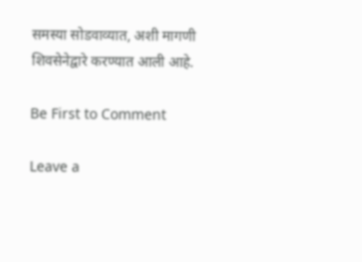समस्या सोडवाव्यात, अशी मागणी शिवसेनेद्वारे करण्यात आली आहे.

Be First to Comment

Leave a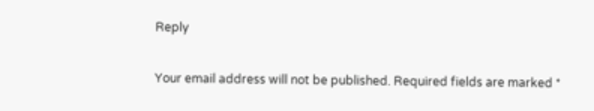Reply

Your email address will not be published. Required fields are marked *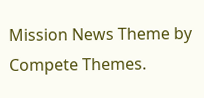Mission News Theme by Compete Themes.